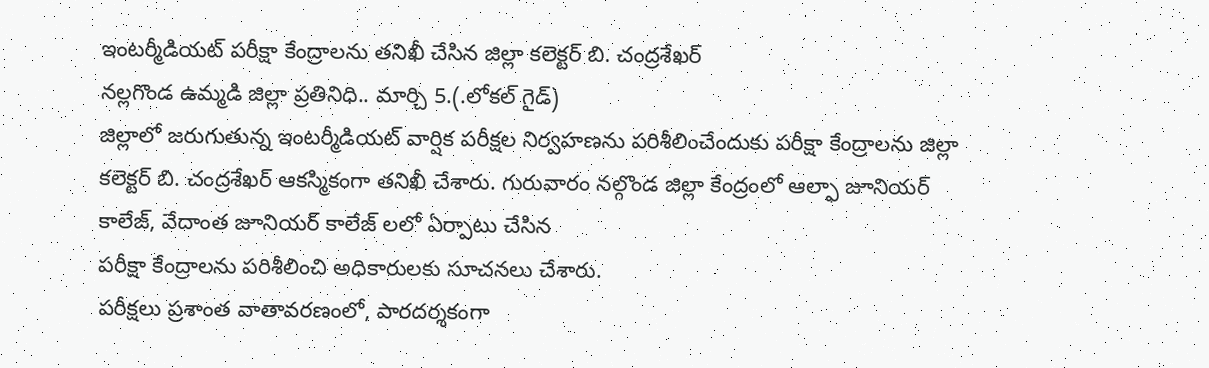ఇంటర్మీడియట్ పరీక్షా కేంద్రాలను తనిఖీ చేసిన జిల్లా కలెక్టర్ బి. చంద్రశేఖర్
నల్లగొండ ఉమ్మడి జిల్లా ప్రతినిధి.. మార్చి 5.(.లోకల్ గైడ్)
జిల్లాలో జరుగుతున్న ఇంటర్మీడియట్ వార్షిక పరీక్షల నిర్వహణను పరిశీలించేందుకు పరీక్షా కేంద్రాలను జిల్లా కలెక్టర్ బి. చంద్రశేఖర్ ఆకస్మికంగా తనిఖీ చేశారు. గురువారం నల్గొండ జిల్లా కేంద్రంలో ఆల్ఫా జూనియర్ కాలేజ్, వేదాంత జూనియర్ కాలేజ్ లలో ఏర్పాటు చేసిన
పరీక్షా కేంద్రాలను పరిశీలించి అధికారులకు సూచనలు చేశారు.
పరీక్షలు ప్రశాంత వాతావరణంలో, పారదర్శకంగా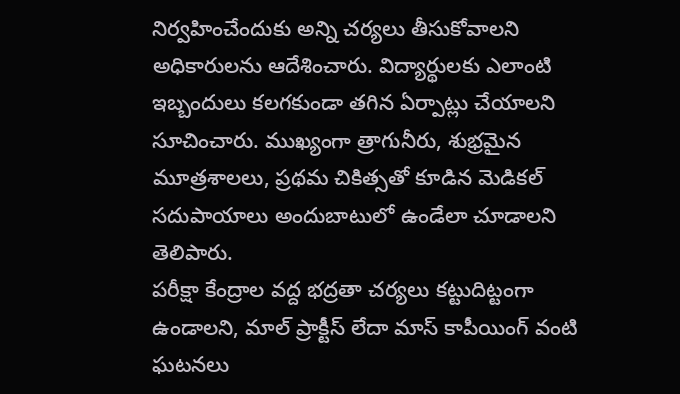నిర్వహించేందుకు అన్ని చర్యలు తీసుకోవాలని అధికారులను ఆదేశించారు. విద్యార్థులకు ఎలాంటి ఇబ్బందులు కలగకుండా తగిన ఏర్పాట్లు చేయాలని సూచించారు. ముఖ్యంగా త్రాగునీరు, శుభ్రమైన మూత్రశాలలు, ప్రథమ చికిత్సతో కూడిన మెడికల్ సదుపాయాలు అందుబాటులో ఉండేలా చూడాలని తెలిపారు.
పరీక్షా కేంద్రాల వద్ద భద్రతా చర్యలు కట్టుదిట్టంగా ఉండాలని, మాల్ ప్రాక్టీస్ లేదా మాస్ కాపీయింగ్ వంటి ఘటనలు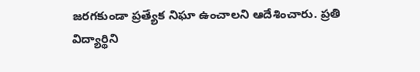జరగకుండా ప్రత్యేక నిఘా ఉంచాలని ఆదేశించారు. ప్రతి విద్యార్థిని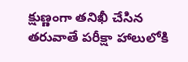క్షుణ్ణంగా తనిఖీ చేసిన తరువాతే పరీక్షా హాలులోకి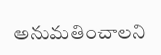అనుమతించాలని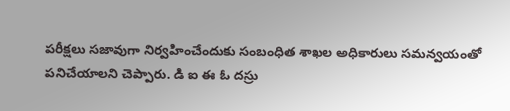పరీక్షలు సజావుగా నిర్వహించేందుకు సంబంధిత శాఖల అధికారులు సమన్వయంతో పనిచేయాలని చెప్పారు. డి ఐ ఈ ఓ దస్రు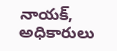నాయక్, అధికారులు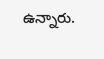ఉన్నారు.